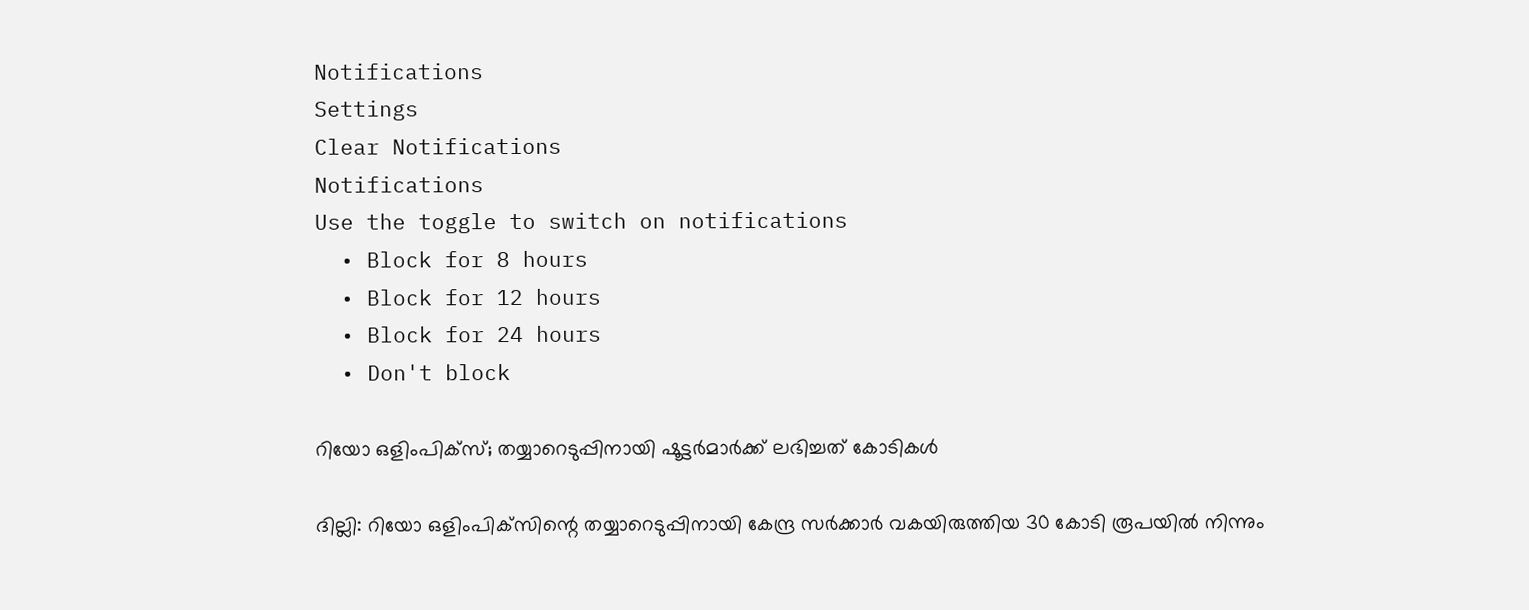Notifications
Settings
Clear Notifications
Notifications
Use the toggle to switch on notifications
  • Block for 8 hours
  • Block for 12 hours
  • Block for 24 hours
  • Don't block

റിയോ ഒളിംപിക്‌സ്; തയ്യാറെടുപ്പിനായി ഷൂട്ടര്‍മാര്‍ക്ക് ലഭിച്ചത് കോടികള്‍

ദില്ലി: റിയോ ഒളിംപിക്‌സിന്റെ തയ്യാറെടുപ്പിനായി കേന്ദ്ര സര്‍ക്കാര്‍ വകയിരുത്തിയ 30 കോടി രൂപയില്‍ നിന്നും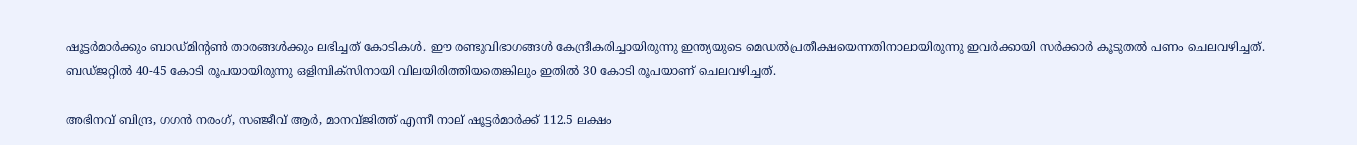ഷൂട്ടര്‍മാര്‍ക്കും ബാഡ്മിന്റണ്‍ താരങ്ങള്‍ക്കും ലഭിച്ചത് കോടികള്‍. ഈ രണ്ടുവിഭാഗങ്ങള്‍ കേന്ദ്രീകരിച്ചായിരുന്നു ഇന്ത്യയുടെ മെഡല്‍പ്രതീക്ഷയെന്നതിനാലായിരുന്നു ഇവര്‍ക്കായി സര്‍ക്കാര്‍ കൂടുതല്‍ പണം ചെലവഴിച്ചത്. ബഡ്ജറ്റില്‍ 40-45 കോടി രൂപയായിരുന്നു ഒളിമ്പിക്‌സിനായി വിലയിരിത്തിയതെങ്കിലും ഇതില്‍ 30 കോടി രൂപയാണ് ചെലവഴിച്ചത്.

അഭിനവ് ബിന്ദ്ര, ഗഗന്‍ നരംഗ്, സഞ്ജീവ് ആര്‍, മാനവ്ജിത്ത് എന്നീ നാല് ഷൂട്ടര്‍മാര്‍ക്ക് 112.5 ലക്ഷം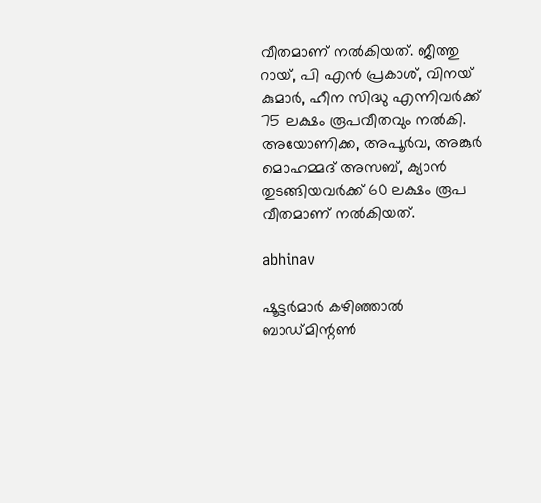വീതമാണ് നല്‍കിയത്. ജീത്തു റായ്, പി എന്‍ പ്രകാശ്, വിനയ് കുമാര്‍, ഹീന സിദ്ധു എന്നിവര്‍ക്ക് 75 ലക്ഷം രൂപവീതവും നല്‍കി. അയോണിക്ക, അപൂര്‍വ, അങ്കുര്‍ മൊഹമ്മദ് അസബ്, ക്യാന്‍ തുടങ്ങിയവര്‍ക്ക് 60 ലക്ഷം രൂപ വീതമാണ് നല്‍കിയത്.

abhinav

ഷൂട്ടര്‍മാര്‍ കഴിഞ്ഞാല്‍ ബാഡ്മിന്റണ്‍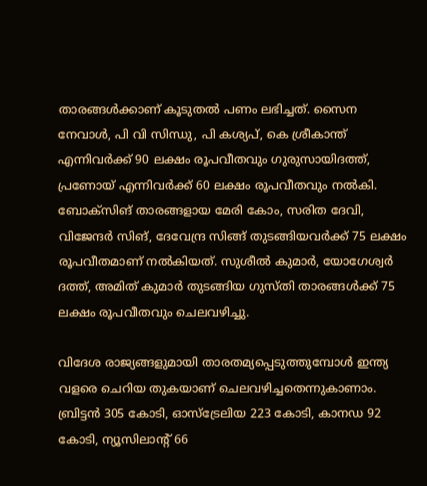താരങ്ങള്‍ക്കാണ് കൂടുതല്‍ പണം ലഭിച്ചത്. സൈന നേവാള്‍, പി വി സിന്ധു, പി കശ്യപ്, കെ ശ്രീകാന്ത് എന്നിവര്‍ക്ക് 90 ലക്ഷം രൂപവീതവും ഗുരുസായിദത്ത്, പ്രണോയ് എന്നിവര്‍ക്ക് 60 ലക്ഷം രൂപവീതവും നല്‍കി. ബോക്‌സിങ് താരങ്ങളായ മേരി കോം, സരിത ദേവി, വിജേന്ദര്‍ സിങ്, ദേവേന്ദ്ര സിങ്ങ് തുടങ്ങിയവര്‍ക്ക് 75 ലക്ഷം രൂപവീതമാണ് നല്‍കിയത്. സുശീല്‍ കുമാര്‍, യോഗേശ്വര്‍ ദത്ത്, അമിത് കുമാര്‍ തുടങ്ങിയ ഗുസ്തി താരങ്ങള്‍ക്ക് 75 ലക്ഷം രൂപവീതവും ചെലവഴിച്ചു.

വിദേശ രാജ്യങ്ങളുമായി താരതമ്യപ്പെടുത്തുമ്പോള്‍ ഇന്ത്യ വളരെ ചെറിയ തുകയാണ് ചെലവഴിച്ചതെന്നുകാണാം. ബ്രിട്ടന്‍ 305 കോടി, ഓസ്‌ട്രേലിയ 223 കോടി, കാനഡ 92 കോടി, ന്യൂസിലാന്റ് 66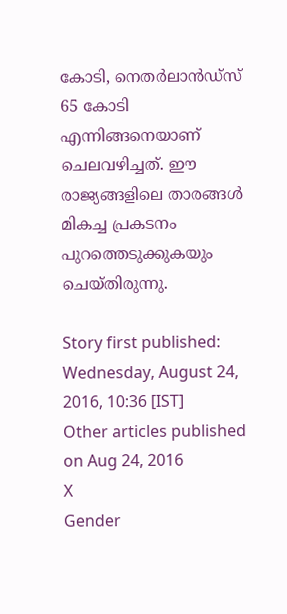കോടി, നെതര്‍ലാന്‍ഡ്‌സ് 65 കോടി എന്നിങ്ങനെയാണ് ചെലവഴിച്ചത്. ഈ രാജ്യങ്ങളിലെ താരങ്ങള്‍ മികച്ച പ്രകടനം പുറത്തെടുക്കുകയും ചെയ്തിരുന്നു.

Story first published: Wednesday, August 24, 2016, 10:36 [IST]
Other articles published on Aug 24, 2016
X
Gender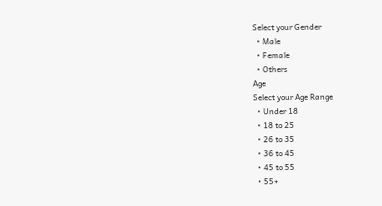Select your Gender
  • Male
  • Female
  • Others
Age
Select your Age Range
  • Under 18
  • 18 to 25
  • 26 to 35
  • 36 to 45
  • 45 to 55
  • 55+